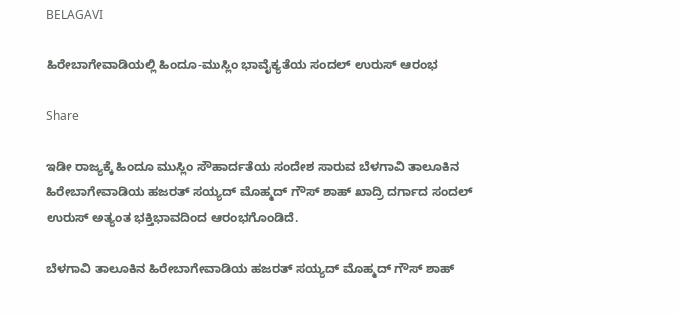BELAGAVI

ಹಿರೇಬಾಗೇವಾಡಿಯಲ್ಲಿ ಹಿಂದೂ-ಮುಸ್ಲಿಂ ಭಾವೈಕ್ಯತೆಯ ಸಂದಲ್ ಉರುಸ್ ಆರಂಭ

Share

ಇಡೀ ರಾಜ್ಯಕ್ಕೆ ಹಿಂದೂ ಮುಸ್ಲಿಂ ಸೌಹಾರ್ದತೆಯ ಸಂದೇಶ ಸಾರುವ ಬೆಳಗಾವಿ ತಾಲೂಕಿನ ಹಿರೇಬಾಗೇವಾಡಿಯ ಹಜರತ್ ಸಯ್ಯದ್ ಮೊಹ್ಮದ್ ಗೌಸ್ ಶಾಹ್ ಖಾದ್ರಿ ದರ್ಗಾದ ಸಂದಲ್ ಉರುಸ್ ಅತ್ಯಂತ ಭಕ್ತಿಭಾವದಿಂದ ಆರಂಭಗೊಂಡಿದೆ.

ಬೆಳಗಾವಿ ತಾಲೂಕಿನ ಹಿರೇಬಾಗೇವಾಡಿಯ ಹಜರತ್ ಸಯ್ಯದ್ ಮೊಹ್ಮದ್ ಗೌಸ್ ಶಾಹ್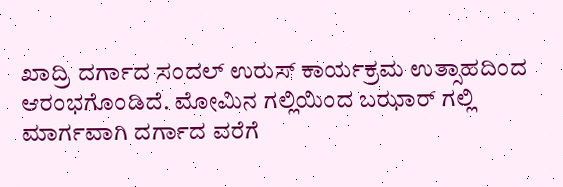ಖಾದ್ರಿ ದರ್ಗಾದ ಸಂದಲ್ ಉರುಸ್ ಕಾರ್ಯಕ್ರಮ ಉತ್ಸಾಹದಿಂದ ಆರಂಭಗೊಂಡಿದೆ. ಮೋಮಿನ ಗಲ್ಲಿಯಿಂದ ಬಝಾರ್ ಗಲ್ಲಿ ಮಾರ್ಗವಾಗಿ ದರ್ಗಾದ ವರೆಗೆ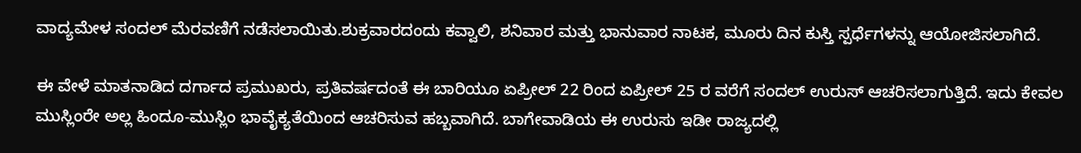ವಾದ್ಯಮೇಳ ಸಂದಲ್ ಮೆರವಣಿಗೆ ನಡೆಸಲಾಯಿತು.ಶುಕ್ರವಾರದಂದು ಕವ್ವಾಲಿ, ಶನಿವಾರ ಮತ್ತು ಭಾನುವಾರ ನಾಟಕ, ಮೂರು ದಿನ ಕುಸ್ತಿ ಸ್ಪರ್ಧೆಗಳನ್ನು ಆಯೋಜಿಸಲಾಗಿದೆ.

ಈ ವೇಳೆ ಮಾತನಾಡಿದ ದರ್ಗಾದ ಪ್ರಮುಖರು, ಪ್ರತಿವರ್ಷದಂತೆ ಈ ಬಾರಿಯೂ ಏಪ್ರೀಲ್ 22 ರಿಂದ ಏಪ್ರೀಲ್ 25 ರ ವರೆಗೆ ಸಂದಲ್ ಉರುಸ್ ಆಚರಿಸಲಾಗುತ್ತಿದೆ. ಇದು ಕೇವಲ ಮುಸ್ಲಿಂರೇ ಅಲ್ಲ ಹಿಂದೂ-ಮುಸ್ಲಿಂ ಭಾವೈಕ್ಯತೆಯಿಂದ ಆಚರಿಸುವ ಹಬ್ಬವಾಗಿದೆ. ಬಾಗೇವಾಡಿಯ ಈ ಉರುಸು ಇಡೀ ರಾಜ್ಯದಲ್ಲಿ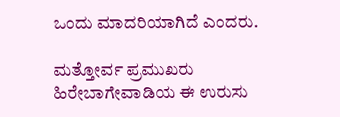ಒಂದು ಮಾದರಿಯಾಗಿದೆ ಎಂದರು.

ಮತ್ತೋರ್ವ ಪ್ರಮುಖರು ಹಿರೇಬಾಗೇವಾಡಿಯ ಈ ಉರುಸು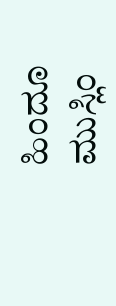ಹಿಂದೂ ಮುಸ್ಲಿಂ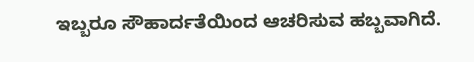ಇಬ್ಬರೂ ಸೌಹಾರ್ದತೆಯಿಂದ ಆಚರಿಸುವ ಹಬ್ಬವಾಗಿದೆ.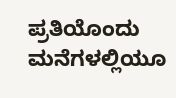ಪ್ರತಿಯೊಂದು ಮನೆಗಳಲ್ಲಿಯೂ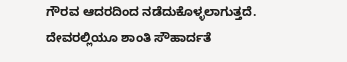ಗೌರವ ಆದರದಿಂದ ನಡೆದುಕೊಳ್ಳಲಾಗುತ್ತದೆ. ದೇವರಲ್ಲಿಯೂ ಶಾಂತಿ ಸೌಹಾರ್ದತೆ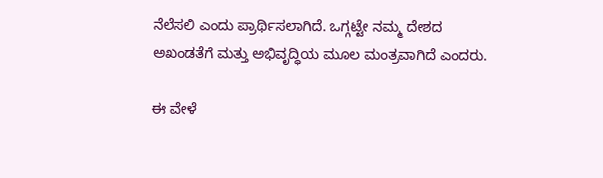ನೆಲೆಸಲಿ ಎಂದು ಪ್ರಾರ್ಥಿಸಲಾಗಿದೆ. ಒಗ್ಗಟ್ಟೇ ನಮ್ಮ ದೇಶದ ಅಖಂಡತೆಗೆ ಮತ್ತು ಅಭಿವೃದ್ಧಿಯ ಮೂಲ ಮಂತ್ರವಾಗಿದೆ ಎಂದರು.

ಈ ವೇಳೆ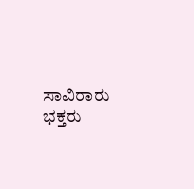ಸಾವಿರಾರು ಭಕ್ತರು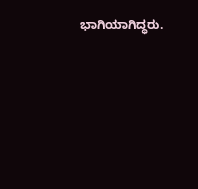ಭಾಗಿಯಾಗಿದ್ಧರು.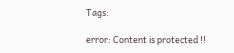Tags:

error: Content is protected !!